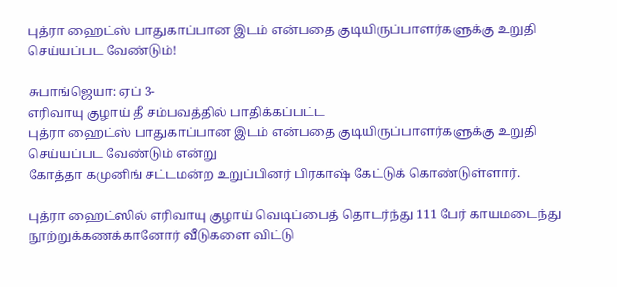புத்ரா ஹைட்ஸ் பாதுகாப்பான இடம் என்பதை குடியிருப்பாளர்களுக்கு உறுதி செய்யப்பட வேண்டும்!

சுபாங்ஜெயா: ஏப் 3-
எரிவாயு குழாய் தீ சம்பவத்தில் பாதிக்கப்பட்ட
புத்ரா ஹைட்ஸ் பாதுகாப்பான இடம் என்பதை குடியிருப்பாளர்களுக்கு உறுதி செய்யப்பட வேண்டும் என்று
கோத்தா கமுனிங் சட்டமன்ற உறுப்பினர் பிரகாஷ் கேட்டுக் கொண்டுள்ளார்.

புத்ரா ஹைட்ஸில் எரிவாயு குழாய் வெடிப்பைத் தொடர்ந்து 111 பேர் காயமடைந்து நூற்றுக்கணக்கானோர் வீடுகளை விட்டு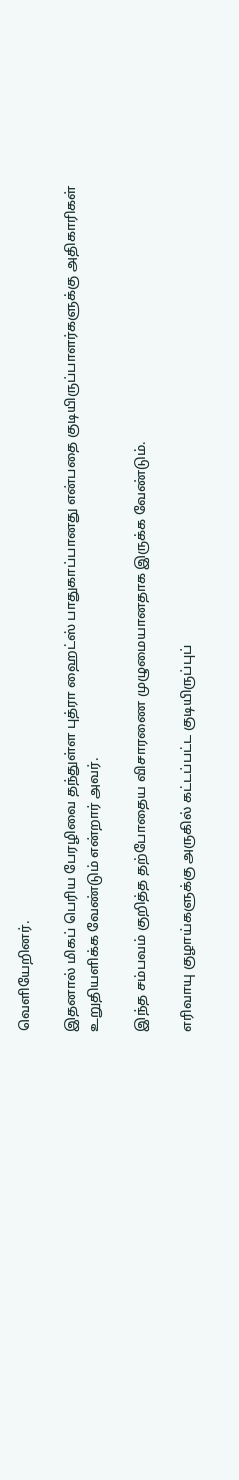வெளியேறினர்.

இதனால் மிகப் பெரிய பேரழிவை தந்துள்ள புத்ரா ஹைட்ஸ் பாதுகாப்பானது என்பதை குடியிருப்பாளர்களுக்கு அதிகாரிகள் உறுதியளிக்க வேண்டும் என்றார் அவர்.

இந்த சம்பவம் குறித்த தற்போதைய விசாரணை முழுமையானதாக இருக்க வேண்டும்.

எரிவாயு குழாய்களுக்கு அருகில் கட்டப்பட்ட குடியிருப்புப்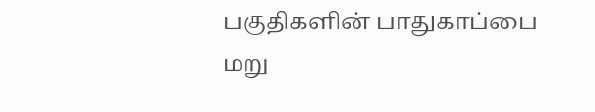பகுதிகளின் பாதுகாப்பை மறு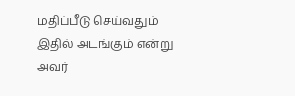மதிப்பீடு செய்வதும் இதில் அடங்கும் என்று அவர்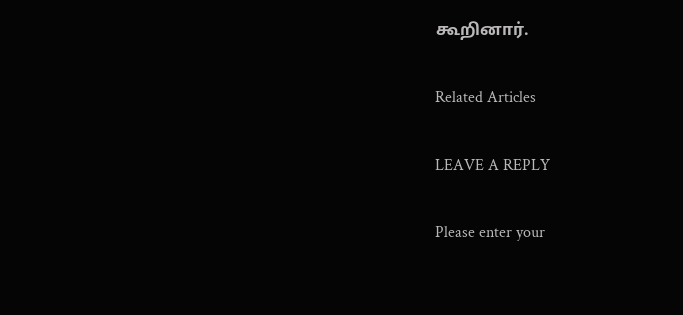கூறினார்.

Related Articles

LEAVE A REPLY

Please enter your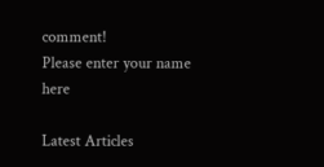comment!
Please enter your name here

Latest Articles